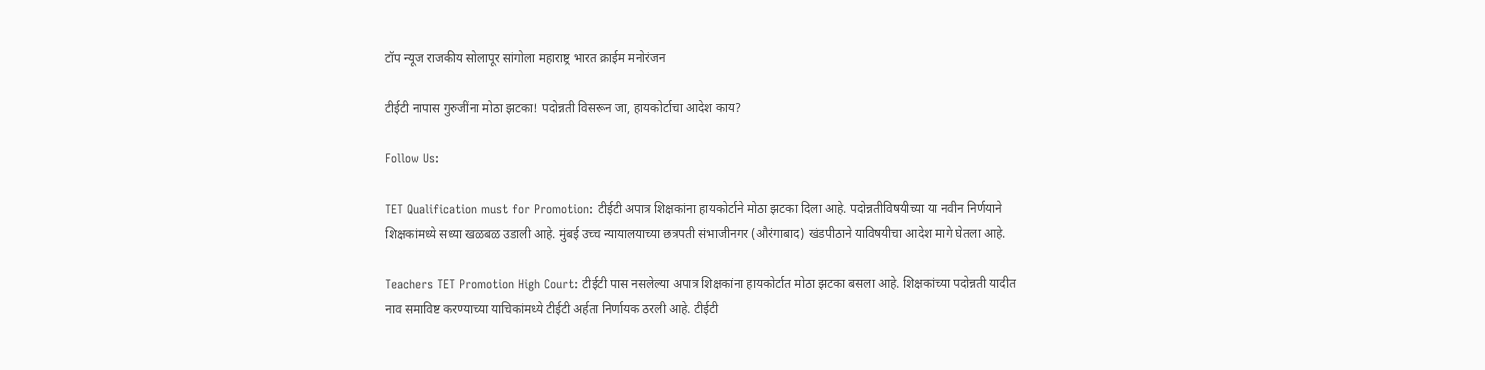टॉप न्यूज राजकीय सोलापूर सांगोला महाराष्ट्र भारत क्राईम मनोरंजन

टीईटी नापास गुरुजींना मोठा झटका! पदोन्नती विसरून जा, हायकोर्टाचा आदेश काय?

Follow Us:

TET Qualification must for Promotion: टीईटी अपात्र शिक्षकांना हायकोर्टाने मोठा झटका दिला आहे. पदोन्नतीविषयीच्या या नवीन निर्णयाने शिक्षकांमध्ये सध्या खळबळ उडाली आहे. मुंबई उच्च न्यायालयाच्या छत्रपती संभाजीनगर (औरंगाबाद) खंडपीठाने याविषयीचा आदेश मागे घेतला आहे.

Teachers TET Promotion High Court: टीईटी पास नसलेल्या अपात्र शिक्षकांना हायकोर्टात मोठा झटका बसला आहे. शिक्षकांच्या पदोन्नती यादीत नाव समाविष्ट करण्याच्या याचिकांमध्ये टीईटी अर्हता निर्णायक ठरली आहे. टीईटी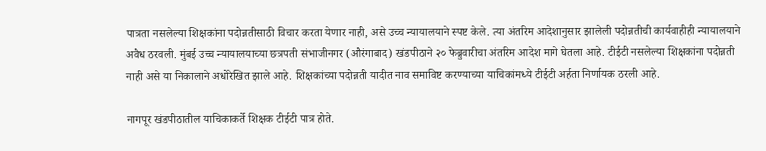पात्रता नसलेल्या शिक्षकांना पदोन्नतीसाठी विचार करता येणार नाही, असे उच्च न्यायालयाने स्पष्ट केले. त्या अंतरिम आदेशानुसार झालेली पदोन्नतीची कार्यवाहीही न्यायालयाने अवैध ठरवली. मुंबई उच्च न्यायालयाच्या छत्रपती संभाजीनगर (औरंगाबाद) खंडपीठाने २० फेब्रुवारीचा अंतरिम आदेश मागे घेतला आहे. टीईटी नसलेल्या शिक्षकांना पदोन्नती नाही असे या निकालाने अधोरेखित झाले आहे. शिक्षकांच्या पदोन्नती यादीत नाव समाविष्ट करण्याच्या याचिकांमध्ये टीईटी अर्हता निर्णायक ठरली आहे.

नागपूर खंडपीठातील याचिकाकर्ते शिक्षक टीईटी पात्र होते.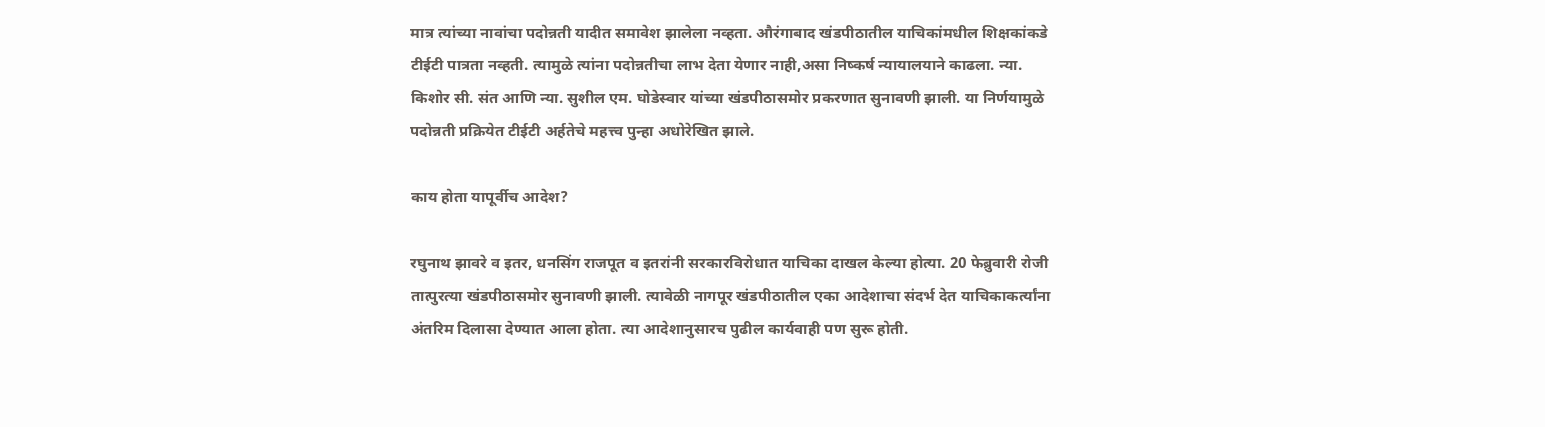मात्र त्यांच्या नावांचा पदोन्नती यादीत समावेश झालेला नव्हता. औरंगाबाद खंडपीठातील याचिकांमधील शिक्षकांकडे टीईटी पात्रता नव्हती. त्यामुळे त्यांना पदोन्नतीचा लाभ देता येणार नाही,असा निष्कर्ष न्यायालयाने काढला. न्या. किशोर सी. संत आणि न्या. सुशील एम. घोडेस्वार यांच्या खंडपीठासमोर प्रकरणात सुनावणी झाली. या निर्णयामुळे पदोन्नती प्रक्रियेत टीईटी अर्हतेचे महत्त्व पुन्हा अधोरेखित झाले.

काय होता यापूर्वीच आदेश?

रघुनाथ झावरे व इतर, धनसिंग राजपूत व इतरांनी सरकारविरोधात याचिका दाखल केल्या होत्या. 20 फेब्रुवारी रोजी तात्पुरत्या खंडपीठासमोर सुनावणी झाली. त्यावेळी नागपूर खंडपीठातील एका आदेशाचा संदर्भ देत याचिकाकर्त्यांना अंतरिम दिलासा देण्यात आला होता. त्या आदेशानुसारच पुढील कार्यवाही पण सुरू होती.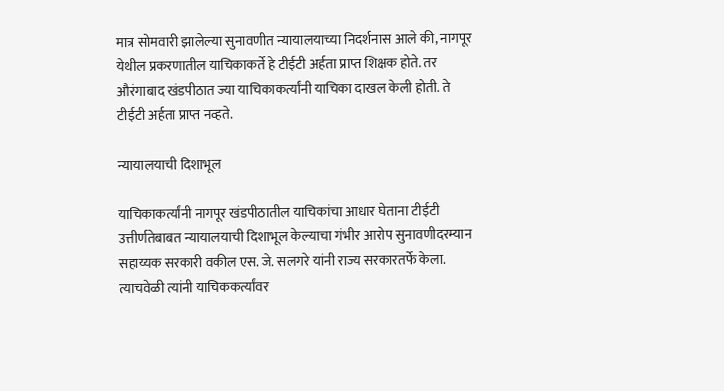मात्र सोमवारी झालेल्या सुनावणीत न्यायालयाच्या निदर्शनास आले की, नागपूर येथील प्रकरणातील याचिकाकर्ते हे टीईटी अर्हता प्राप्त शिक्षक होते. तर औरंगाबाद खंडपीठात ज्या याचिकाकर्त्यांनी याचिका दाखल केली होती. ते टीईटी अर्हता प्राप्त नव्हते.

न्यायालयाची दिशाभूल

याचिकाकर्त्यांनी नागपूर खंडपीठातील याचिकांचा आधार घेताना टीईटी उत्तीर्णतेबाबत न्यायालयाची दिशाभूल केल्याचा गंभीर आरोप सुनावणीदरम्यान सहाय्यक सरकारी वकील एस. जे. सलगरे यांनी राज्य सरकारतर्फे केला. त्याचवेळी त्यांनी याचिककर्त्यांवर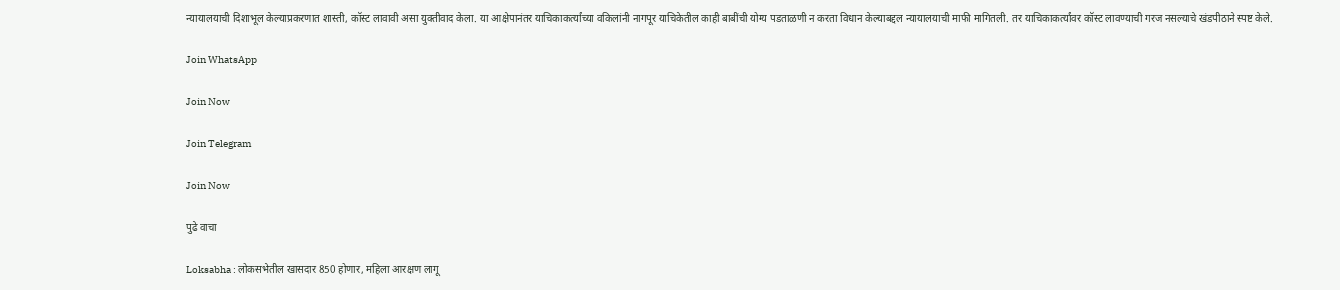न्यायालयाची दिशाभूल केल्याप्रकरणात शास्ती, कॉस्ट लावावी असा युक्तीवाद केला. या आक्षेपानंतर याचिकाकर्त्यांच्या वकिलांनी नागपूर याचिकेतील काही बाबींची योग्य पडताळणी न करता विधान केल्याबद्दल न्यायालयाची माफी मागितली. तर याचिकाकर्त्यांवर कॉस्ट लावण्याची गरज नसल्याचे खंडपीठाने स्पष्ट केले.

Join WhatsApp

Join Now

Join Telegram

Join Now

पुढे वाचा

Loksabha : लोकसभेतील खासदार 850 होणार, महिला आरक्षण लागू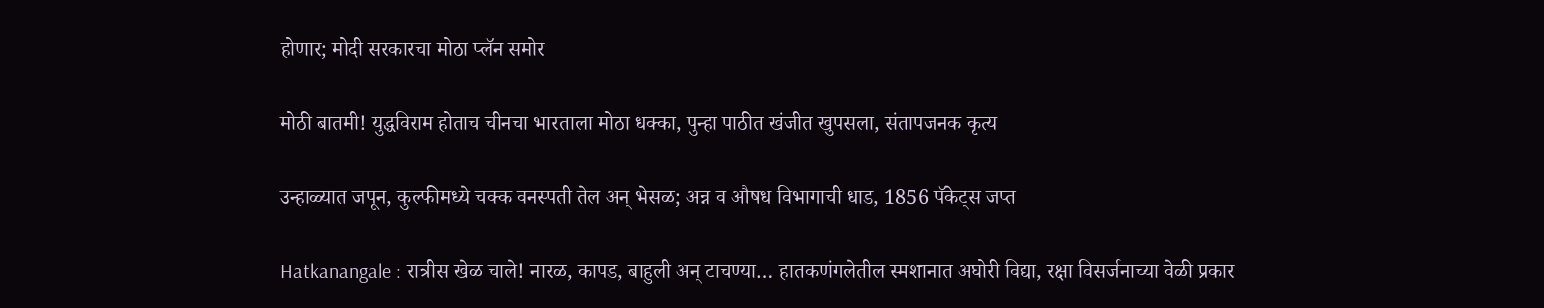होणार; मोदी सरकारचा मोठा प्लॅन समोर

मोठी बातमी! युद्धविराम होताच चीनचा भारताला मोठा धक्का, पुन्हा पाठीत खंजीत खुपसला, संतापजनक कृत्य

उन्हाळ्यात जपून, कुल्फीमध्ये चक्क वनस्पती तेल अन् भेसळ; अन्न व औषध विभागाची धाड, 1856 पॅकेट्स जप्त

Hatkanangale : रात्रीस खेळ चाले! नारळ, कापड, बाहुली अन् टाचण्या… हातकणंगलेतील स्मशानात अघोरी विद्या, रक्षा विसर्जनाच्या वेळी प्रकार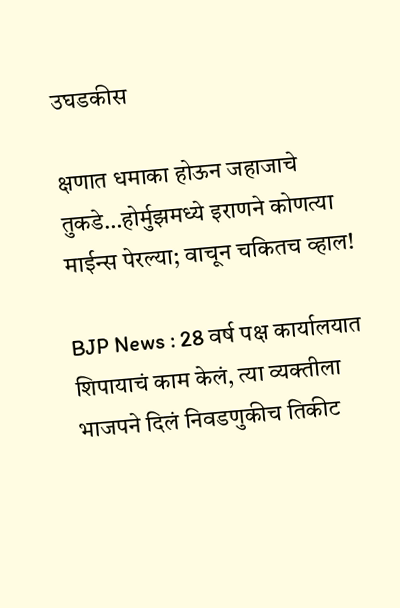उघडकीस

क्षणात धमाका होऊन जहाजाचे तुकडे…होर्मुझमध्ये इराणने कोणत्या माईन्स पेरल्या; वाचून चकितच व्हाल!

BJP News : 28 वर्ष पक्ष कार्यालयात शिपायाचं काम केलं, त्या व्यक्तीला भाजपने दिलं निवडणुकीच तिकीट